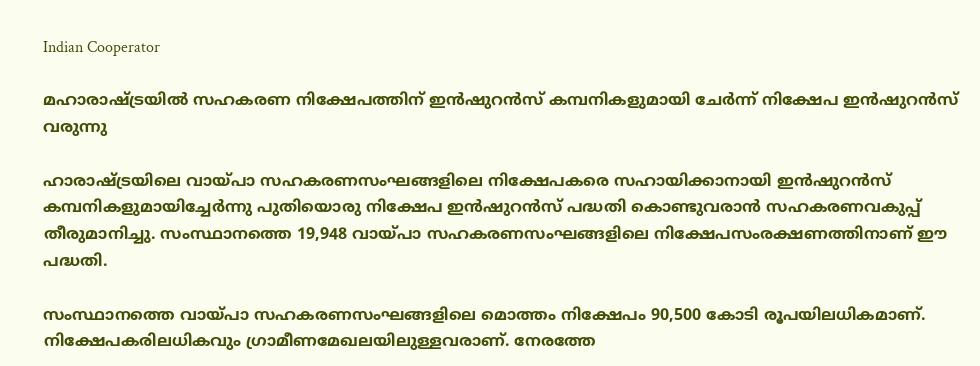Indian Cooperator

മഹാരാഷ്ട്രയില്‍ സഹകരണ നിക്ഷേപത്തിന് ഇന്‍ഷുറന്‍സ് കമ്പനികളുമായി ചേര്‍ന്ന് നിക്ഷേപ ഇന്‍ഷുറന്‍സ് വരുന്നു

ഹാരാഷ്ട്രയിലെ വായ്പാ സഹകരണസംഘങ്ങളിലെ നിക്ഷേപകരെ സഹായിക്കാനായി ഇന്‍ഷുറന്‍സ് കമ്പനികളുമായിച്ചേര്‍ന്നു പുതിയൊരു നിക്ഷേപ ഇന്‍ഷുറന്‍സ് പദ്ധതി കൊണ്ടുവരാന്‍ സഹകരണവകുപ്പ് തീരുമാനിച്ചു. സംസ്ഥാനത്തെ 19,948 വായ്പാ സഹകരണസംഘങ്ങളിലെ നിക്ഷേപസംരക്ഷണത്തിനാണ് ഈ പദ്ധതി.

സംസ്ഥാനത്തെ വായ്പാ സഹകരണസംഘങ്ങളിലെ മൊത്തം നിക്ഷേപം 90,500 കോടി രൂപയിലധികമാണ്. നിക്ഷേപകരിലധികവും ഗ്രാമീണമേഖലയിലുള്ളവരാണ്. നേരത്തേ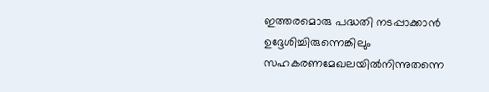ഇത്തരമൊരു പദ്ധതി നടപ്പാക്കാന്‍ ഉദ്ദേശിച്ചിരുന്നെങ്കിലും സഹകരണമേഖലയില്‍നിന്നുതന്നെ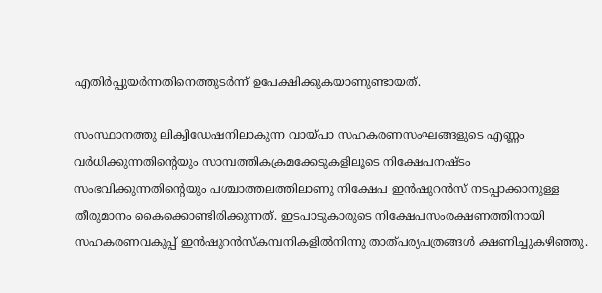എതിര്‍പ്പുയര്‍ന്നതിനെത്തുടര്‍ന്ന് ഉപേക്ഷിക്കുകയാണുണ്ടായത്.

സംസ്ഥാനത്തു ലിക്വിഡേഷനിലാകുന്ന വായ്പാ സഹകരണസംഘങ്ങളുടെ എണ്ണം വര്‍ധിക്കുന്നതിന്റെയും സാമ്പത്തികക്രമക്കേടുകളിലൂടെ നിക്ഷേപനഷ്ടം സംഭവിക്കുന്നതിന്റെയും പശ്ചാത്തലത്തിലാണു നിക്ഷേപ ഇന്‍ഷുറന്‍സ് നടപ്പാക്കാനുള്ള തീരുമാനം കൈക്കൊണ്ടിരിക്കുന്നത്. ഇടപാടുകാരുടെ നിക്ഷേപസംരക്ഷണത്തിനായി സഹകരണവകുപ്പ് ഇന്‍ഷുറന്‍സ്‌കമ്പനികളില്‍നിന്നു താത്പര്യപത്രങ്ങള്‍ ക്ഷണിച്ചുകഴിഞ്ഞു.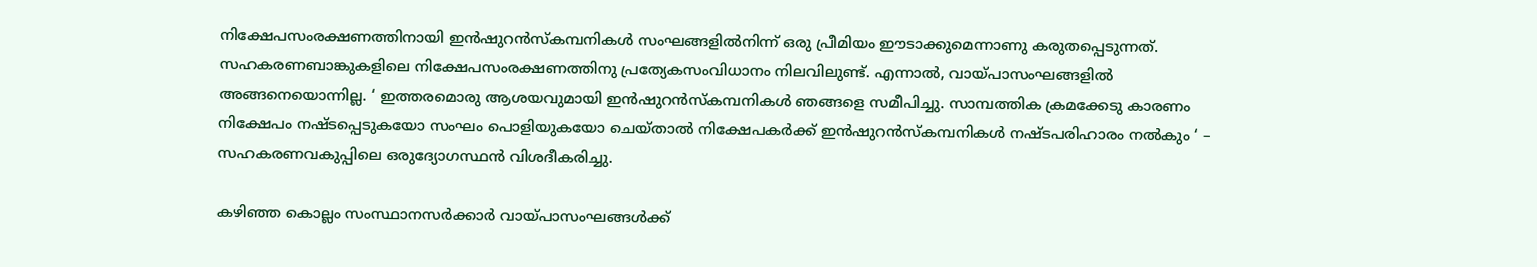നിക്ഷേപസംരക്ഷണത്തിനായി ഇന്‍ഷുറന്‍സ്‌കമ്പനികള്‍ സംഘങ്ങളില്‍നിന്ന് ഒരു പ്രീമിയം ഈടാക്കുമെന്നാണു കരുതപ്പെടുന്നത്. സഹകരണബാങ്കുകളിലെ നിക്ഷേപസംരക്ഷണത്തിനു പ്രത്യേകസംവിധാനം നിലവിലുണ്ട്. എന്നാല്‍, വായ്പാസംഘങ്ങളില്‍ അങ്ങനെയൊന്നില്ല. ‘ ഇത്തരമൊരു ആശയവുമായി ഇന്‍ഷുറന്‍സ്‌കമ്പനികള്‍ ഞങ്ങളെ സമീപിച്ചു. സാമ്പത്തിക ക്രമക്കേടു കാരണം നിക്ഷേപം നഷ്ടപ്പെടുകയോ സംഘം പൊളിയുകയോ ചെയ്താല്‍ നിക്ഷേപകര്‍ക്ക് ഇന്‍ഷുറന്‍സ്‌കമ്പനികള്‍ നഷ്ടപരിഹാരം നല്‍കും ‘ – സഹകരണവകുപ്പിലെ ഒരുദ്യോഗസ്ഥന്‍ വിശദീകരിച്ചു.

കഴിഞ്ഞ കൊല്ലം സംസ്ഥാനസര്‍ക്കാര്‍ വായ്പാസംഘങ്ങള്‍ക്ക്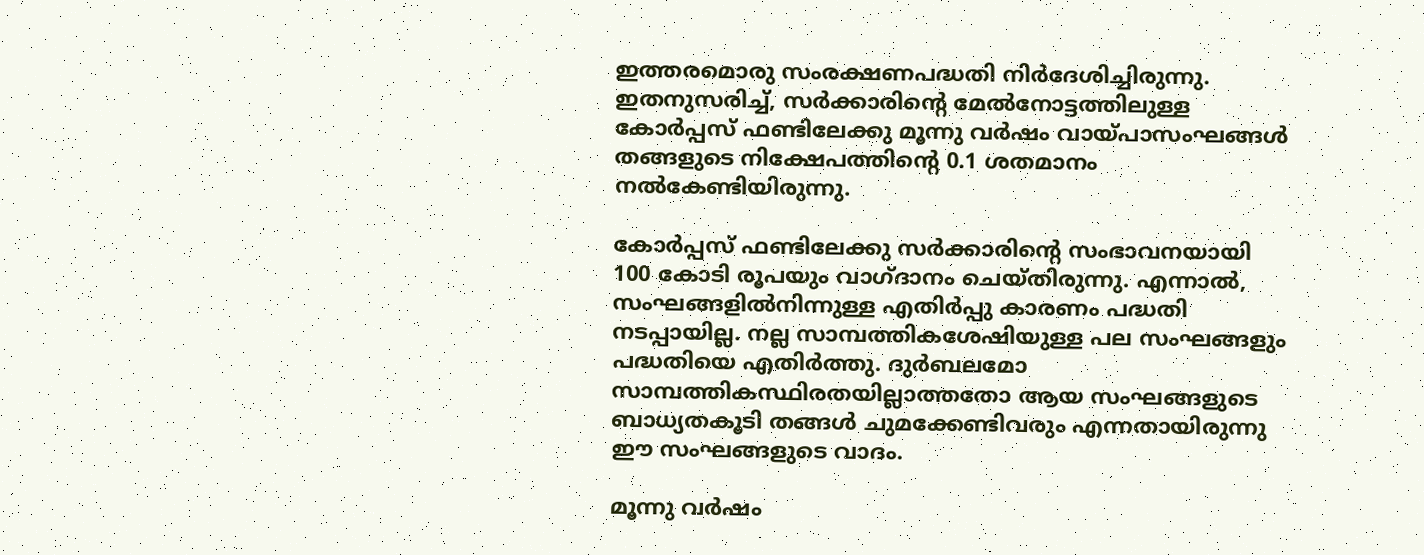ഇത്തരമൊരു സംരക്ഷണപദ്ധതി നിര്‍ദേശിച്ചിരുന്നു. ഇതനുസരിച്ച്, സര്‍ക്കാരിന്റെ മേല്‍നോട്ടത്തിലുള്ള കോര്‍പ്പസ് ഫണ്ടിലേക്കു മൂന്നു വര്‍ഷം വായ്പാസംഘങ്ങള്‍ തങ്ങളുടെ നിക്ഷേപത്തിന്റെ 0.1 ശതമാനം നല്‍കേണ്ടിയിരുന്നു.

കോര്‍പ്പസ് ഫണ്ടിലേക്കു സര്‍ക്കാരിന്റെ സംഭാവനയായി 100 കോടി രൂപയും വാഗ്ദാനം ചെയ്തിരുന്നു. എന്നാല്‍, സംഘങ്ങളില്‍നിന്നുള്ള എതിര്‍പ്പു കാരണം പദ്ധതി നടപ്പായില്ല. നല്ല സാമ്പത്തികശേഷിയുള്ള പല സംഘങ്ങളും പദ്ധതിയെ എതിര്‍ത്തു. ദുര്‍ബലമോ സാമ്പത്തികസ്ഥിരതയില്ലാത്തതോ ആയ സംഘങ്ങളുടെ ബാധ്യതകൂടി തങ്ങള്‍ ചുമക്കേണ്ടിവരും എന്നതായിരുന്നു ഈ സംഘങ്ങളുടെ വാദം.

മൂന്നു വര്‍ഷം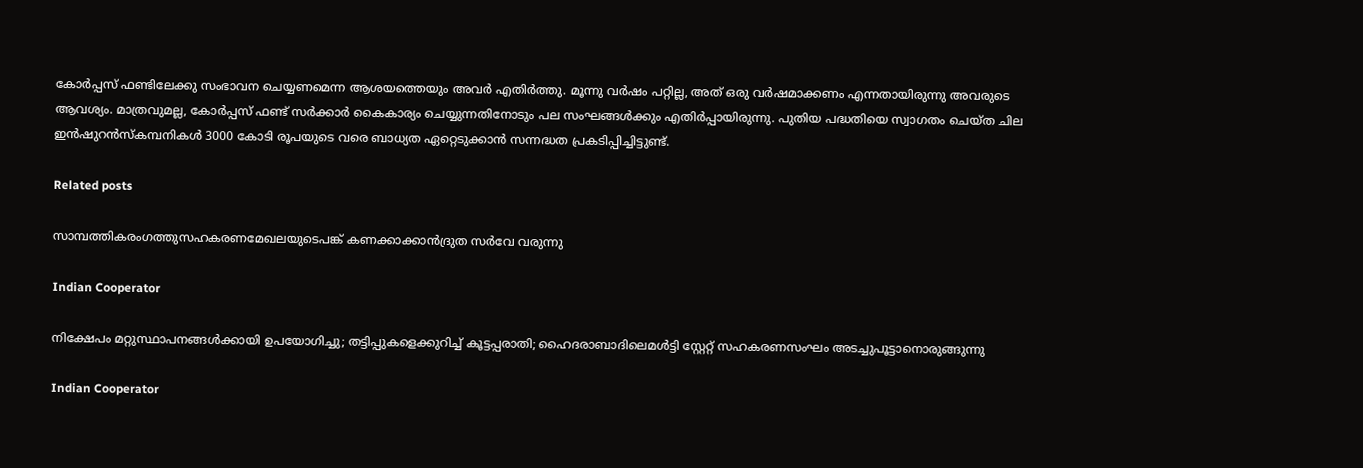കോര്‍പ്പസ് ഫണ്ടിലേക്കു സംഭാവന ചെയ്യണമെന്ന ആശയത്തെയും അവര്‍ എതിര്‍ത്തു. മൂന്നു വര്‍ഷം പറ്റില്ല, അത് ഒരു വര്‍ഷമാക്കണം എന്നതായിരുന്നു അവരുടെ ആവശ്യം. മാത്രവുമല്ല, കോര്‍പ്പസ് ഫണ്ട് സര്‍ക്കാര്‍ കൈകാര്യം ചെയ്യുന്നതിനോടും പല സംഘങ്ങള്‍ക്കും എതിര്‍പ്പായിരുന്നു. പുതിയ പദ്ധതിയെ സ്വാഗതം ചെയ്ത ചില ഇന്‍ഷുറന്‍സ്‌കമ്പനികള്‍ 3000 കോടി രൂപയുടെ വരെ ബാധ്യത ഏറ്റെടുക്കാന്‍ സന്നദ്ധത പ്രകടിപ്പിച്ചിട്ടുണ്ട്.

Related posts

സാമ്പത്തികരംഗത്തുസഹകരണമേഖലയുടെപങ്ക് കണക്കാക്കാന്‍ദ്രുത സര്‍വേ വരുന്നു

Indian Cooperator

നിക്ഷേപം മറ്റുസ്ഥാപനങ്ങള്‍ക്കായി ഉപയോഗിച്ചു; തട്ടിപ്പുകളെക്കുറിച്ച് കൂട്ടപ്പരാതി; ഹൈദരാബാദിലെമള്‍ട്ടി സ്റ്റേറ്റ് സഹകരണസംഘം അടച്ചുപൂട്ടാനൊരുങ്ങുന്നു

Indian Cooperator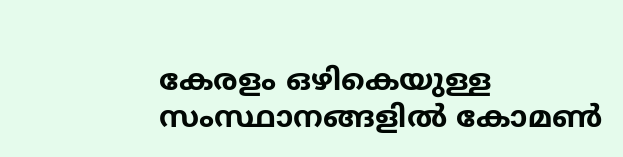കേരളം ഒഴികെയുള്ള സംസ്ഥാനങ്ങളില്‍ കോമണ്‍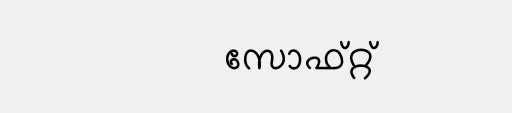സോഫ്റ്റ്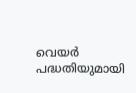വെയര്‍ പദ്ധതിയുമായി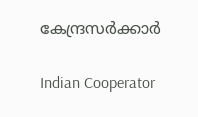കേന്ദ്രസര്‍ക്കാര്‍

Indian Cooperator